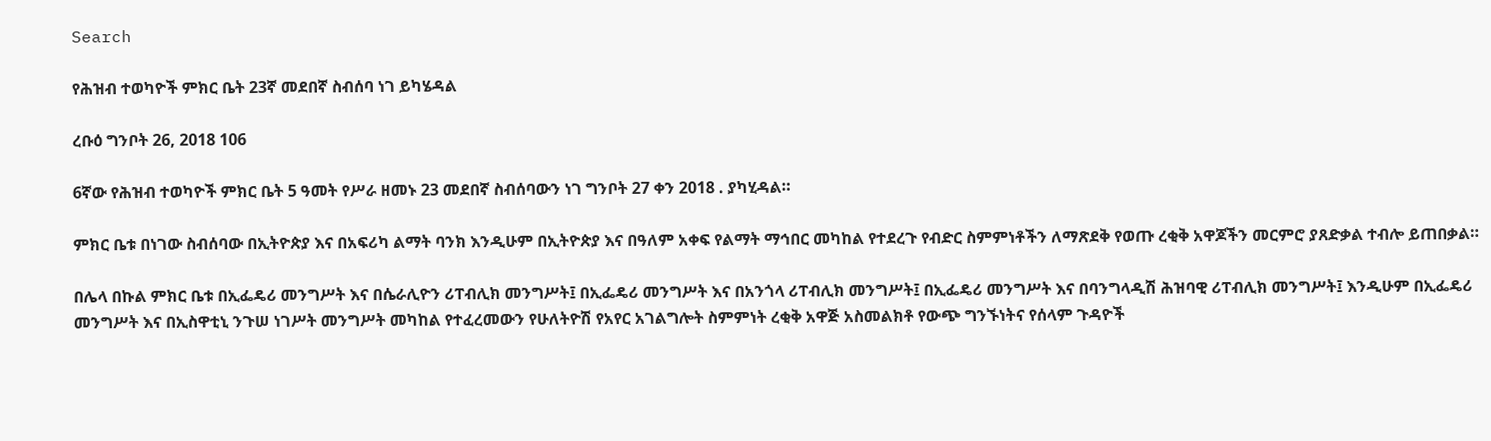Search

የሕዝብ ተወካዮች ምክር ቤት 23ኛ መደበኛ ስብሰባ ነገ ይካሄዳል

ረቡዕ ግንቦት 26, 2018 106

6ኛው የሕዝብ ተወካዮች ምክር ቤት 5 ዓመት የሥራ ዘመኑ 23 መደበኛ ስብሰባውን ነገ ግንቦት 27 ቀን 2018 . ያካሂዳል።

ምክር ቤቱ በነገው ስብሰባው በኢትዮጵያ እና በአፍሪካ ልማት ባንክ እንዲሁም በኢትዮጵያ እና በዓለም አቀፍ የልማት ማኅበር መካከል የተደረጉ የብድር ስምምነቶችን ለማጽደቅ የወጡ ረቂቅ አዋጆችን መርምሮ ያጸድቃል ተብሎ ይጠበቃል።

በሌላ በኩል ምክር ቤቱ በኢፌዴሪ መንግሥት እና በሴራሊዮን ሪፐብሊክ መንግሥት፤ በኢፌዴሪ መንግሥት እና በአንጎላ ሪፐብሊክ መንግሥት፤ በኢፌዴሪ መንግሥት እና በባንግላዲሽ ሕዝባዊ ሪፐብሊክ መንግሥት፤ እንዲሁም በኢፌዴሪ መንግሥት እና በኢስዋቲኒ ንጉሠ ነገሥት መንግሥት መካከል የተፈረመውን የሁለትዮሽ የአየር አገልግሎት ስምምነት ረቂቅ አዋጅ አስመልክቶ የውጭ ግንኙነትና የሰላም ጉዳዮች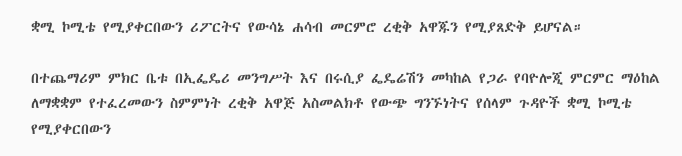ቋሚ ኮሚቴ የሚያቀርበውን ሪፖርትና የውሳኔ ሐሳብ መርምሮ ረቂቅ አዋጁን የሚያጸድቅ ይሆናል።

በተጨማሪም ምክር ቤቱ በኢፌዴሪ መንግሥት እና በሩሲያ ፌዴሬሽን መካከል የጋራ የባዮሎጂ ምርምር ማዕከል ለማቋቋም የተፈረመውን ስምምነት ረቂቅ አዋጅ አስመልክቶ የውጭ ግንኙነትና የሰላም ጉዳዮች ቋሚ ኮሚቴ የሚያቀርበውን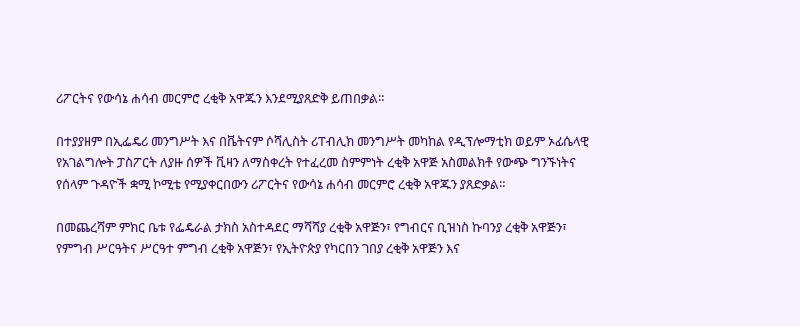ሪፖርትና የውሳኔ ሐሳብ መርምሮ ረቂቅ አዋጁን እንደሚያጸድቅ ይጠበቃል።

በተያያዘም በኢፌዴሪ መንግሥት እና በቬትናም ሶሻሊስት ሪፐብሊክ መንግሥት መካከል የዲፕሎማቲክ ወይም ኦፊሴላዊ የአገልግሎት ፓስፖርት ለያዙ ሰዎች ቪዛን ለማስቀረት የተፈረመ ስምምነት ረቂቅ አዋጅ አስመልክቶ የውጭ ግንኙነትና የሰላም ጉዳዮች ቋሚ ኮሚቴ የሚያቀርበውን ሪፖርትና የውሳኔ ሐሳብ መርምሮ ረቂቅ አዋጁን ያጸድቃል።

በመጨረሻም ምክር ቤቱ የፌዴራል ታክስ አስተዳደር ማሻሻያ ረቂቅ አዋጅን፣ የግብርና ቢዝነስ ኩባንያ ረቂቅ አዋጅን፣ የምግብ ሥርዓትና ሥርዓተ ምግብ ረቂቅ አዋጅን፣ የኢትዮጵያ የካርበን ገበያ ረቂቅ አዋጅን እና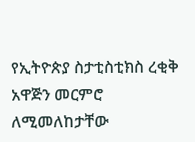የኢትዮጵያ ስታቲስቲክስ ረቂቅ አዋጅን መርምሮ ለሚመለከታቸው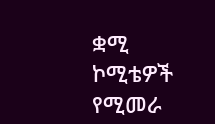ቋሚ ኮሚቴዎች የሚመራ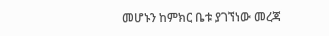መሆኑን ከምክር ቤቱ ያገኘነው መረጃ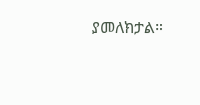ያመለክታል።